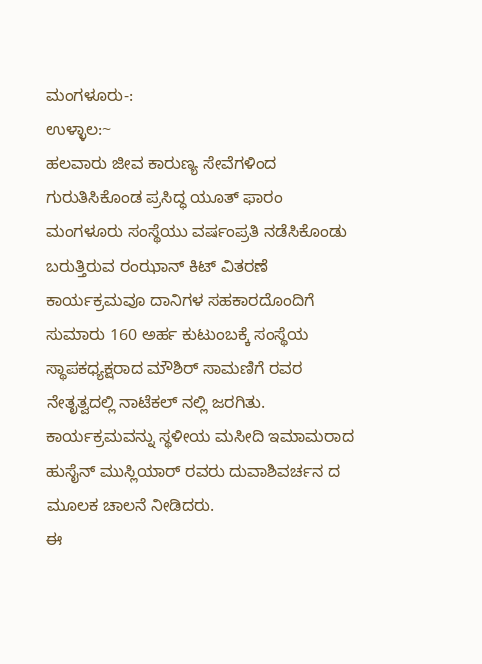ಮಂಗಳೂರು-:
ಉಳ್ಳಾಲ:~
ಹಲವಾರು ಜೀವ ಕಾರುಣ್ಯ ಸೇವೆಗಳಿಂದ ಗುರುತಿಸಿಕೊಂಡ ಪ್ರಸಿದ್ಧ ಯೂತ್ ಫಾರಂ ಮಂಗಳೂರು ಸಂಸ್ಥೆಯು ವರ್ಷಂಪ್ರತಿ ನಡೆಸಿಕೊಂಡು ಬರುತ್ತಿರುವ ರಂಝಾನ್ ಕಿಟ್ ವಿತರಣೆ ಕಾರ್ಯಕ್ರಮವೂ ದಾನಿಗಳ ಸಹಕಾರದೊಂದಿಗೆ ಸುಮಾರು 160 ಅರ್ಹ ಕುಟುಂಬಕ್ಕೆ ಸಂಸ್ಥೆಯ ಸ್ಥಾಪಕಧ್ಯಕ್ಷರಾದ ಮೌಶಿರ್ ಸಾಮಣಿಗೆ ರವರ ನೇತೃತ್ವದಲ್ಲಿ ನಾಟೆಕಲ್ ನಲ್ಲಿ ಜರಗಿತು.
ಕಾರ್ಯಕ್ರಮವನ್ನು ಸ್ಥಳೀಯ ಮಸೀದಿ ಇಮಾಮರಾದ ಹುಸೈನ್ ಮುಸ್ಲಿಯಾರ್ ರವರು ದುವಾಶಿವರ್ಚನ ದ ಮೂಲಕ ಚಾಲನೆ ನೀಡಿದರು.
ಈ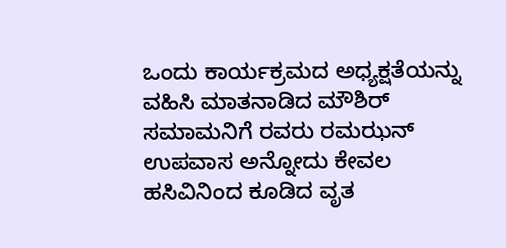ಒಂದು ಕಾರ್ಯಕ್ರಮದ ಅಧ್ಯಕ್ಷತೆಯನ್ನು ವಹಿಸಿ ಮಾತನಾಡಿದ ಮೌಶಿರ್ ಸಮಾಮನಿಗೆ ರವರು ರಮಝನ್ ಉಪವಾಸ ಅನ್ನೋದು ಕೇವಲ ಹಸಿವಿನಿಂದ ಕೂಡಿದ ವೃತ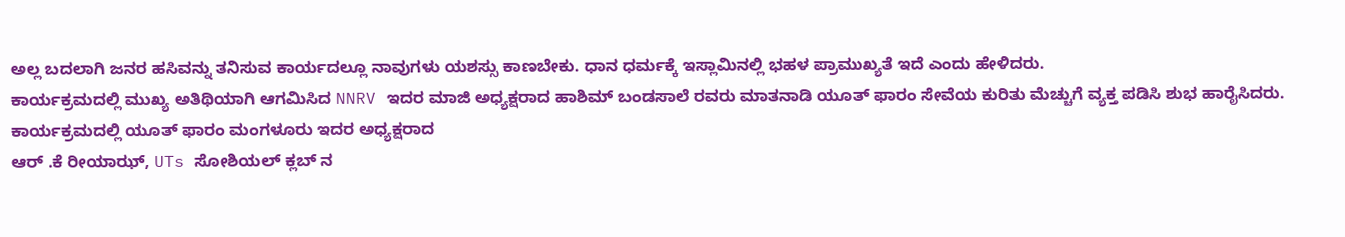ಅಲ್ಲ ಬದಲಾಗಿ ಜನರ ಹಸಿವನ್ನು ತನಿಸುವ ಕಾರ್ಯದಲ್ಲೂ ನಾವುಗಳು ಯಶಸ್ಸು ಕಾಣಬೇಕು. ಧಾನ ಧರ್ಮಕ್ಕೆ ಇಸ್ಲಾಮಿನಲ್ಲಿ ಭಹಳ ಪ್ರಾಮುಖ್ಯತೆ ಇದೆ ಎಂದು ಹೇಳಿದರು.
ಕಾರ್ಯಕ್ರಮದಲ್ಲಿ ಮುಖ್ಯ ಅತಿಥಿಯಾಗಿ ಆಗಮಿಸಿದ NNRV ಇದರ ಮಾಜಿ ಅಧ್ಯಕ್ಷರಾದ ಹಾಶಿಮ್ ಬಂಡಸಾಲೆ ರವರು ಮಾತನಾಡಿ ಯೂತ್ ಫಾರಂ ಸೇವೆಯ ಕುರಿತು ಮೆಚ್ಚುಗೆ ವ್ಯಕ್ತ ಪಡಿಸಿ ಶುಭ ಹಾರೈಸಿದರು.
ಕಾರ್ಯಕ್ರಮದಲ್ಲಿ ಯೂತ್ ಫಾರಂ ಮಂಗಳೂರು ಇದರ ಅಧ್ಯಕ್ಷರಾದ
ಆರ್ .ಕೆ ರೀಯಾಝ್, UTs ಸೋಶಿಯಲ್ ಕ್ಲಬ್ ನ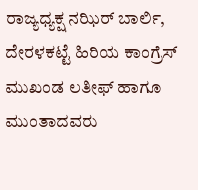ರಾಜ್ಯಧ್ಯಕ್ಷ ನಝಿರ್ ಬಾರ್ಲಿ, ದೇರಳಕಟ್ಟೆ ಹಿರಿಯ ಕಾಂಗ್ರೆಸ್ ಮುಖಂಡ ಲತೀಫ್ ಹಾಗೂ ಮುಂತಾದವರು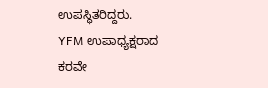ಉಪಸ್ಥಿತರಿದ್ದರು.
YFM ಉಪಾಧ್ಯಕ್ಷರಾದ ಕರವೇ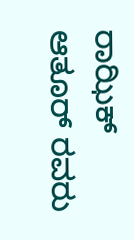ರಾಝಿಕ್ ಆತೂರ್ ರವರು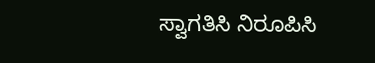ಸ್ವಾಗತಿಸಿ ನಿರೂಪಿಸಿ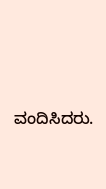ವಂದಿಸಿದರು.